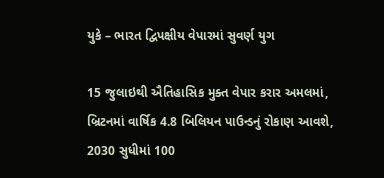યુકે – ભારત દ્વિપક્ષીય વેપારમાં સુવર્ણ યુગ

15 જુલાઇથી ઐતિહાસિક મુક્ત વેપાર કરાર અમલમાં, બ્રિટનમાં વાર્ષિક 4.8 બિલિયન પાઉન્ડનું રોકાણ આવશે, 2030 સુધીમાં 100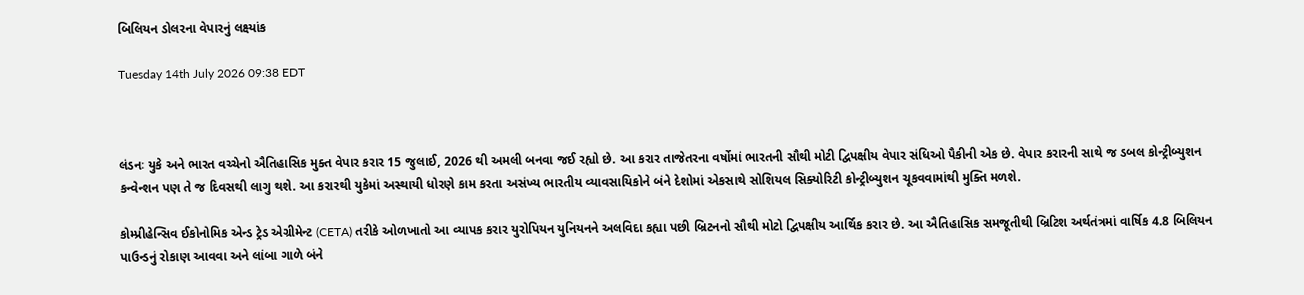બિલિયન ડોલરના વેપારનું લક્ષ્યાંક

Tuesday 14th July 2026 09:38 EDT



લંડનઃ યુકે અને ભારત વચ્ચેનો ઐતિહાસિક મુક્ત વેપાર કરાર 15 જુલાઈ, 2026 થી અમલી બનવા જઈ રહ્યો છે. આ કરાર તાજેતરના વર્ષોમાં ભારતની સૌથી મોટી દ્વિપક્ષીય વેપાર સંધિઓ પૈકીની એક છે. વેપાર કરારની સાથે જ ડબલ કોન્ટ્રીબ્યુશન કન્વેન્શન પણ તે જ દિવસથી લાગુ થશે. આ કરારથી યુકેમાં અસ્થાયી ધોરણે કામ કરતા અસંખ્ય ભારતીય વ્યાવસાયિકોને બંને દેશોમાં એકસાથે સોશિયલ સિક્યોરિટી કોન્ટ્રીબ્યુશન ચૂકવવામાંથી મુક્તિ મળશે.

કોમ્પ્રીહેન્સિવ ઈકોનોમિક એન્ડ ટ્રેડ એગ્રીમેન્ટ (CETA) તરીકે ઓળખાતો આ વ્યાપક કરાર યુરોપિયન યુનિયનને અલવિદા કહ્યા પછી બ્રિટનનો સૌથી મોટો દ્વિપક્ષીય આર્થિક કરાર છે. આ ઐતિહાસિક સમજૂતીથી બ્રિટિશ અર્થતંત્રમાં વાર્ષિક 4.8 બિલિયન પાઉન્ડનું રોકાણ આવવા અને લાંબા ગાળે બંને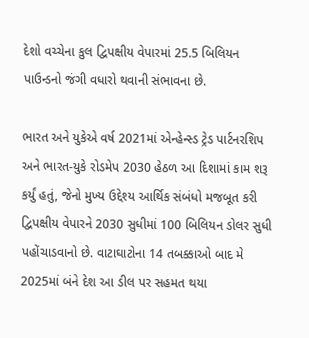દેશો વચ્ચેના કુલ દ્વિપક્ષીય વેપારમાં 25.5 બિલિયન પાઉન્ડનો જંગી વધારો થવાની સંભાવના છે.

ભારત અને યુકેએ વર્ષ 2021માં એન્હેન્સ્ડ ટ્રેડ પાર્ટનરશિપ અને ભારત-યુકે રોડમેપ 2030 હેઠળ આ દિશામાં કામ શરૂ કર્યું હતું, જેનો મુખ્ય ઉદ્દેશ્ય આર્થિક સંબંધો મજબૂત કરી દ્વિપક્ષીય વેપારને 2030 સુધીમાં 100 બિલિયન ડોલર સુધી પહોંચાડવાનો છે. વાટાઘાટોના 14 તબક્કાઓ બાદ મે 2025માં બંને દેશ આ ડીલ પર સહમત થયા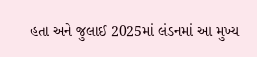હતા અને જુલાઈ 2025માં લંડનમાં આ મુખ્ય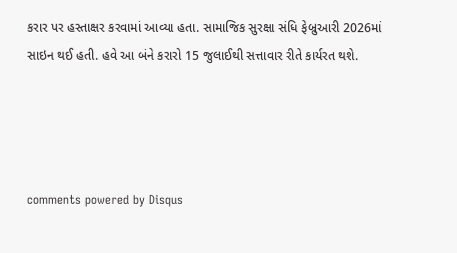કરાર પર હસ્તાક્ષર કરવામાં આવ્યા હતા. સામાજિક સુરક્ષા સંધિ ફેબ્રુઆરી 2026માં સાઇન થઈ હતી. હવે આ બંને કરારો 15 જુલાઈથી સત્તાવાર રીતે કાર્યરત થશે.




comments powered by Disqus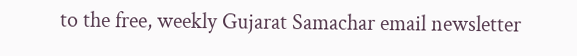to the free, weekly Gujarat Samachar email newsletter